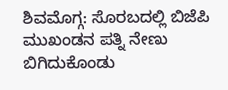ಶಿವಮೊಗ್ಗ: ಸೊರಬದಲ್ಲಿ ಬಿಜೆಪಿ ಮುಖಂಡನ ಪತ್ನಿ ನೇಣು ಬಿಗಿದುಕೊಂಡು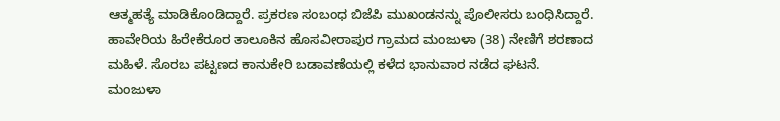ಆತ್ಮಹತ್ಯೆ ಮಾಡಿಕೊಂಡಿದ್ದಾರೆ. ಪ್ರಕರಣ ಸಂಬಂಧ ಬಿಜೆಪಿ ಮುಖಂಡನನ್ನು ಪೊಲೀಸರು ಬಂಧಿಸಿದ್ದಾರೆ.
ಹಾವೇರಿಯ ಹಿರೇಕೆರೂರ ತಾಲೂಕಿನ ಹೊಸವೀರಾಪುರ ಗ್ರಾಮದ ಮಂಜುಳಾ (38) ನೇಣಿಗೆ ಶರಣಾದ ಮಹಿಳೆ. ಸೊರಬ ಪಟ್ಟಣದ ಕಾನುಕೇರಿ ಬಡಾವಣೆಯಲ್ಲಿ ಕಳೆದ ಭಾನುವಾರ ನಡೆದ ಘಟನೆ.
ಮಂಜುಳಾ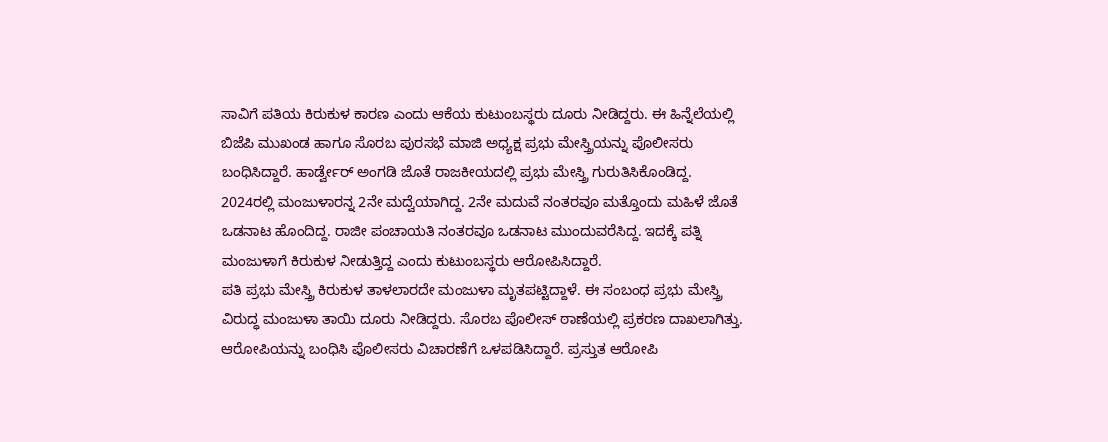ಸಾವಿಗೆ ಪತಿಯ ಕಿರುಕುಳ ಕಾರಣ ಎಂದು ಆಕೆಯ ಕುಟುಂಬಸ್ಥರು ದೂರು ನೀಡಿದ್ದರು. ಈ ಹಿನ್ನೆಲೆಯಲ್ಲಿ ಬಿಜೆಪಿ ಮುಖಂಡ ಹಾಗೂ ಸೊರಬ ಪುರಸಭೆ ಮಾಜಿ ಅಧ್ಯಕ್ಷ ಪ್ರಭು ಮೇಸ್ತ್ರಿಯನ್ನು ಪೊಲೀಸರು ಬಂಧಿಸಿದ್ದಾರೆ. ಹಾರ್ಡ್ವೇರ್ ಅಂಗಡಿ ಜೊತೆ ರಾಜಕೀಯದಲ್ಲಿ ಪ್ರಭು ಮೇಸ್ತ್ರಿ ಗುರುತಿಸಿಕೊಂಡಿದ್ದ.
2024ರಲ್ಲಿ ಮಂಜುಳಾರನ್ನ 2ನೇ ಮದ್ವೆಯಾಗಿದ್ದ. 2ನೇ ಮದುವೆ ನಂತರವೂ ಮತ್ತೊಂದು ಮಹಿಳೆ ಜೊತೆ ಒಡನಾಟ ಹೊಂದಿದ್ದ. ರಾಜೀ ಪಂಚಾಯತಿ ನಂತರವೂ ಒಡನಾಟ ಮುಂದುವರೆಸಿದ್ದ. ಇದಕ್ಕೆ ಪತ್ನಿ ಮಂಜುಳಾಗೆ ಕಿರುಕುಳ ನೀಡುತ್ತಿದ್ದ ಎಂದು ಕುಟುಂಬಸ್ಥರು ಆರೋಪಿಸಿದ್ದಾರೆ.
ಪತಿ ಪ್ರಭು ಮೇಸ್ತ್ರಿ ಕಿರುಕುಳ ತಾಳಲಾರದೇ ಮಂಜುಳಾ ಮೃತಪಟ್ಟಿದ್ದಾಳೆ. ಈ ಸಂಬಂಧ ಪ್ರಭು ಮೇಸ್ತ್ರಿ ವಿರುದ್ಧ ಮಂಜುಳಾ ತಾಯಿ ದೂರು ನೀಡಿದ್ದರು. ಸೊರಬ ಪೊಲೀಸ್ ಠಾಣೆಯಲ್ಲಿ ಪ್ರಕರಣ ದಾಖಲಾಗಿತ್ತು. ಆರೋಪಿಯನ್ನು ಬಂಧಿಸಿ ಪೊಲೀಸರು ವಿಚಾರಣೆಗೆ ಒಳಪಡಿಸಿದ್ದಾರೆ. ಪ್ರಸ್ತುತ ಆರೋಪಿ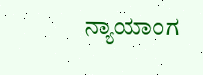ನ್ಯಾಯಾಂಗ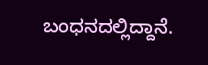ಬಂಧನದಲ್ಲಿದ್ದಾನೆ.